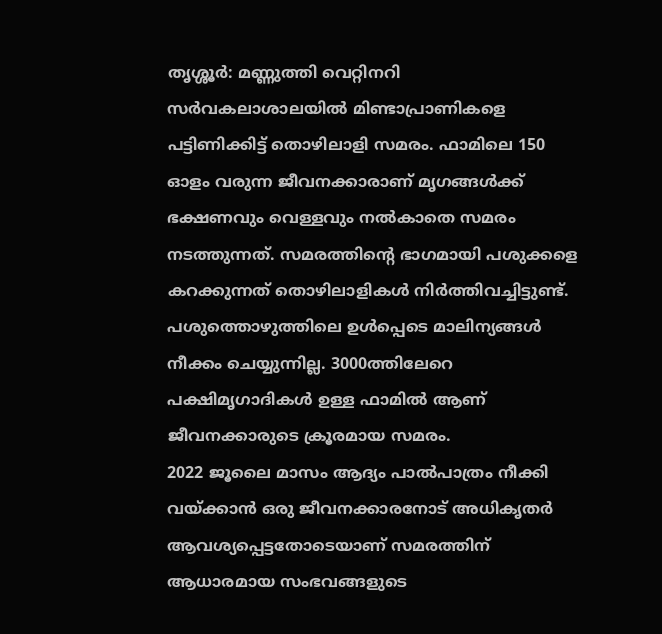തൃശ്ശൂർ: മണ്ണുത്തി വെറ്റിനറി സർവകലാശാലയിൽ മിണ്ടാപ്രാണികളെ പട്ടിണിക്കിട്ട് തൊഴിലാളി സമരം. ഫാമിലെ 150 ഓളം വരുന്ന ജീവനക്കാരാണ് മൃഗങ്ങൾക്ക് ഭക്ഷണവും വെള്ളവും നൽകാതെ സമരം നടത്തുന്നത്. സമരത്തിന്റെ ഭാഗമായി പശുക്കളെ കറക്കുന്നത് തൊഴിലാളികൾ നിർത്തിവച്ചിട്ടുണ്ട്. പശുത്തൊഴുത്തിലെ ഉൾപ്പെടെ മാലിന്യങ്ങൾ നീക്കം ചെയ്യുന്നില്ല. 3000ത്തിലേറെ പക്ഷിമൃഗാദികൾ ഉള്ള ഫാമിൽ ആണ് ജീവനക്കാരുടെ ക്രൂരമായ സമരം.
2022 ജൂലൈ മാസം ആദ്യം പാൽപാത്രം നീക്കി വയ്ക്കാൻ ഒരു ജീവനക്കാരനോട് അധികൃതർ ആവശ്യപ്പെട്ടതോടെയാണ് സമരത്തിന് ആധാരമായ സംഭവങ്ങളുടെ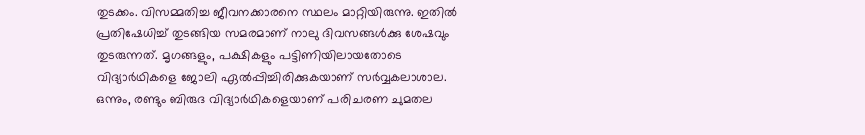തുടക്കം. വിസമ്മതിച്ച ജീവനക്കാരനെ സ്ഥലം മാറ്റിയിരുന്നു. ഇതിൽ പ്രതിഷേധിച്ച് തുടങ്ങിയ സമരമാണ് നാലു ദിവസങ്ങൾക്കു ശേഷവും തുടരുന്നത്. മൃഗങ്ങളും, പക്ഷികളും പട്ടിണിയിലായതോടെ വിദ്യാർഥികളെ ജോലി ഏൽപ്പിച്ചിരിക്കുകയാണ് സർവ്വകലാശാല. ഒന്നും, രണ്ടും ബിരുദ വിദ്യാർഥികളെയാണ് പരിചരണ ചുമതല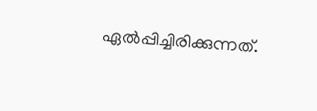ഏൽപ്പിച്ചിരിക്കുന്നത്.